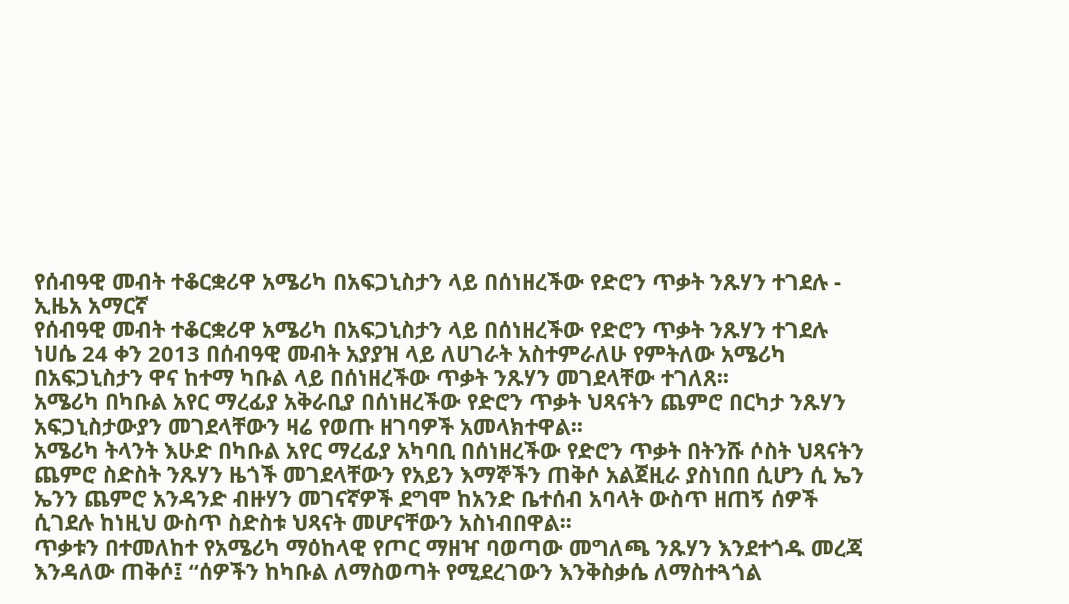የሰብዓዊ መብት ተቆርቋሪዋ አሜሪካ በአፍጋኒስታን ላይ በሰነዘረችው የድሮን ጥቃት ንጹሃን ተገደሉ - ኢዜአ አማርኛ
የሰብዓዊ መብት ተቆርቋሪዋ አሜሪካ በአፍጋኒስታን ላይ በሰነዘረችው የድሮን ጥቃት ንጹሃን ተገደሉ
ነሀሴ 24 ቀን 2013 በሰብዓዊ መብት አያያዝ ላይ ለሀገራት አስተምራለሁ የምትለው አሜሪካ በአፍጋኒስታን ዋና ከተማ ካቡል ላይ በሰነዘረችው ጥቃት ንጹሃን መገደላቸው ተገለጸ፡፡
አሜሪካ በካቡል አየር ማረፊያ አቅራቢያ በሰነዘረችው የድሮን ጥቃት ህጻናትን ጨምሮ በርካታ ንጹሃን አፍጋኒስታውያን መገደላቸውን ዛሬ የወጡ ዘገባዎች አመላክተዋል፡፡
አሜሪካ ትላንት እሁድ በካቡል አየር ማረፊያ አካባቢ በሰነዘረችው የድሮን ጥቃት በትንሹ ሶስት ህጻናትን ጨምሮ ስድስት ንጹሃን ዜጎች መገደላቸውን የአይን እማኞችን ጠቅሶ አልጀዚራ ያስነበበ ሲሆን ሲ ኤን ኤንን ጨምሮ አንዳንድ ብዙሃን መገናኛዎች ደግሞ ከአንድ ቤተሰብ አባላት ውስጥ ዘጠኝ ሰዎች ሲገደሉ ከነዚህ ውስጥ ስድስቱ ህጻናት መሆናቸውን አስነብበዋል፡፡
ጥቃቱን በተመለከተ የአሜሪካ ማዕከላዊ የጦር ማዘዣ ባወጣው መግለጫ ንጹሃን እንደተጎዱ መረጃ እንዳለው ጠቅሶ፤ “ሰዎችን ከካቡል ለማስወጣት የሚደረገውን እንቅስቃሴ ለማስተጓጎል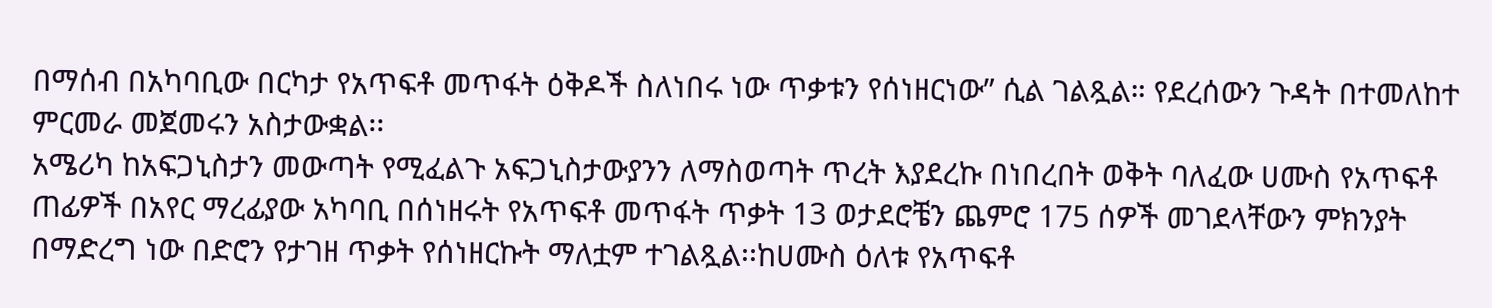በማሰብ በአካባቢው በርካታ የአጥፍቶ መጥፋት ዕቅዶች ስለነበሩ ነው ጥቃቱን የሰነዘርነው” ሲል ገልጿል። የደረሰውን ጉዳት በተመለከተ ምርመራ መጀመሩን አስታውቋል፡፡
አሜሪካ ከአፍጋኒስታን መውጣት የሚፈልጉ አፍጋኒስታውያንን ለማስወጣት ጥረት እያደረኩ በነበረበት ወቅት ባለፈው ሀሙስ የአጥፍቶ ጠፊዎች በአየር ማረፊያው አካባቢ በሰነዘሩት የአጥፍቶ መጥፋት ጥቃት 13 ወታደሮቼን ጨምሮ 175 ሰዎች መገደላቸውን ምክንያት በማድረግ ነው በድሮን የታገዘ ጥቃት የሰነዘርኩት ማለቷም ተገልጿል፡፡ከሀሙስ ዕለቱ የአጥፍቶ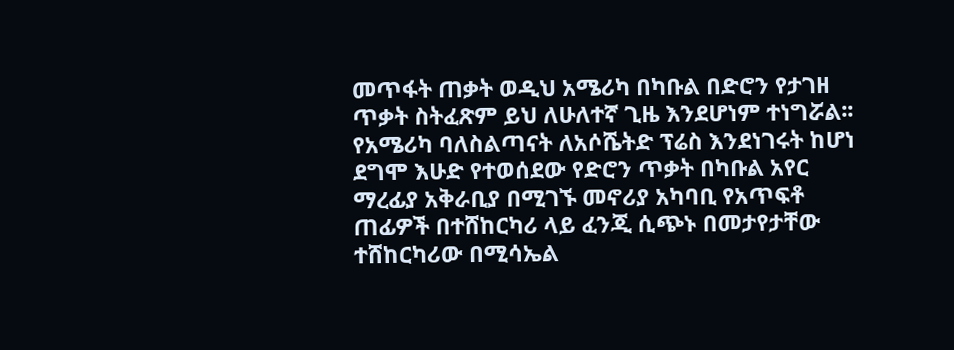መጥፋት ጠቃት ወዲህ አሜሪካ በካቡል በድሮን የታገዘ ጥቃት ስትፈጽም ይህ ለሁለተኛ ጊዜ እንደሆነም ተነግሯል፡፡
የአሜሪካ ባለስልጣናት ለአሶሼትድ ፕሬስ እንደነገሩት ከሆነ ደግሞ እሁድ የተወሰደው የድሮን ጥቃት በካቡል አየር ማረፊያ አቅራቢያ በሚገኙ መኖሪያ አካባቢ የአጥፍቶ ጠፊዎች በተሸከርካሪ ላይ ፈንጂ ሲጭኑ በመታየታቸው ተሸከርካሪው በሚሳኤል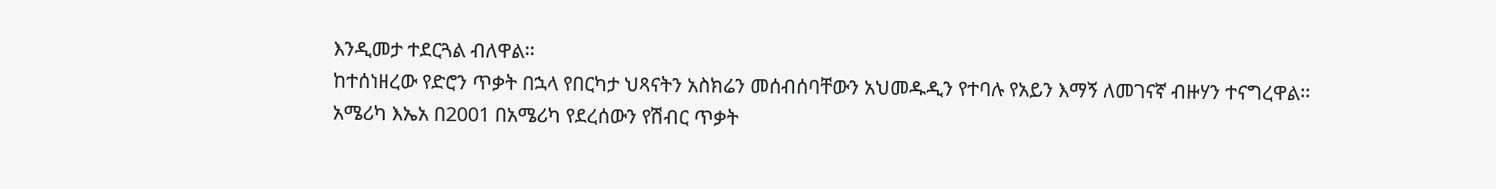እንዲመታ ተደርጓል ብለዋል፡፡
ከተሰነዘረው የድሮን ጥቃት በኋላ የበርካታ ህጻናትን አስክሬን መሰብሰባቸውን አህመዱዲን የተባሉ የአይን እማኝ ለመገናኛ ብዙሃን ተናግረዋል፡፡
አሜሪካ እኤአ በ2001 በአሜሪካ የደረሰውን የሽብር ጥቃት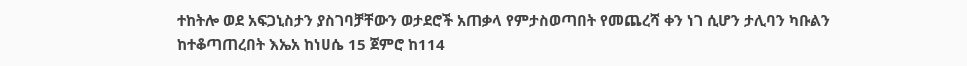ተከትሎ ወደ አፍጋኒስታን ያስገባቻቸውን ወታደሮች አጠቃላ የምታስወጣበት የመጨረሻ ቀን ነገ ሲሆን ታሊባን ካቡልን ከተቆጣጠረበት እኤአ ከነሀሴ 15 ጀምሮ ከ114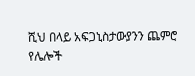ሺህ በላይ አፍጋኒስታውያንን ጨምሮ የሌሎች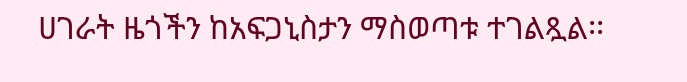ሀገራት ዜጎችን ከአፍጋኒስታን ማስወጣቱ ተገልጿል፡፡